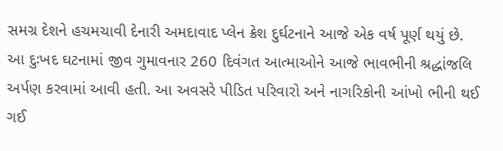સમગ્ર દેશને હચમચાવી દેનારી અમદાવાદ પ્લેન ક્રેશ દુર્ઘટનાને આજે એક વર્ષ પૂર્ણ થયું છે. આ દુઃખદ ઘટનામાં જીવ ગુમાવનાર 260 દિવંગત આત્માઓને આજે ભાવભીની શ્રદ્ધાંજલિ અર્પણ કરવામાં આવી હતી. આ અવસરે પીડિત પરિવારો અને નાગરિકોની આંખો ભીની થઈ ગઈ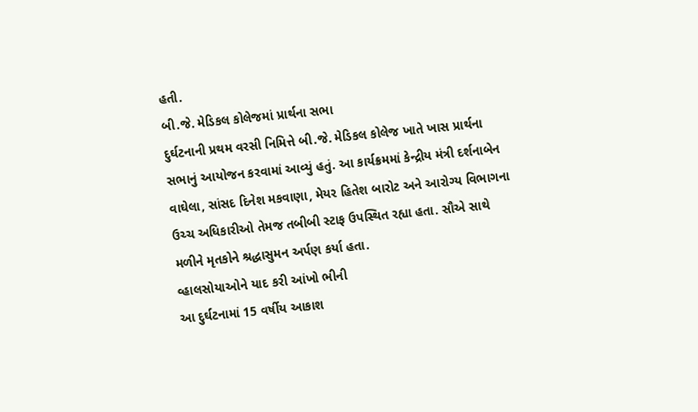હતી.
બી.જે. મેડિકલ કોલેજમાં પ્રાર્થના સભા
દુર્ઘટનાની પ્રથમ વરસી નિમિત્તે બી.જે. મેડિકલ કોલેજ ખાતે ખાસ પ્રાર્થના સભાનું આયોજન કરવામાં આવ્યું હતું. આ કાર્યક્રમમાં કેન્દ્રીય મંત્રી દર્શનાબેન વાઘેલા, સાંસદ દિનેશ મકવાણા, મેયર હિતેશ બારોટ અને આરોગ્ય વિભાગના ઉચ્ચ અધિકારીઓ તેમજ તબીબી સ્ટાફ ઉપસ્થિત રહ્યા હતા. સૌએ સાથે મળીને મૃતકોને શ્રદ્ધાસુમન અર્પણ કર્યા હતા.
વ્હાલસોયાઓને યાદ કરી આંખો ભીની
આ દુર્ઘટનામાં 15 વર્ષીય આકાશ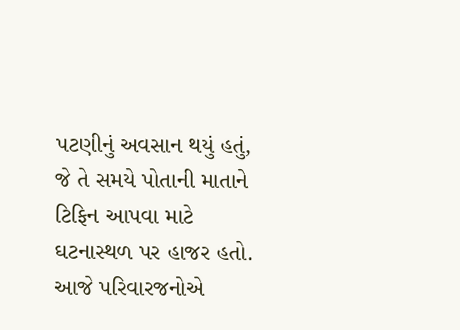પટણીનું અવસાન થયું હતું, જે તે સમયે પોતાની માતાને ટિફિન આપવા માટે ઘટનાસ્થળ પર હાજર હતો. આજે પરિવારજનોએ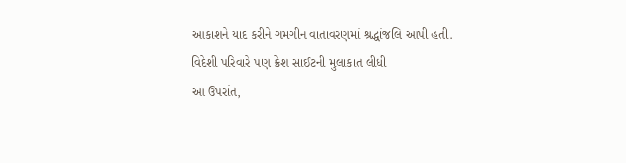આકાશને યાદ કરીને ગમગીન વાતાવરણમાં શ્રદ્ધાંજલિ આપી હતી.
વિદેશી પરિવારે પણ ક્રેશ સાઈટની મુલાકાત લીધી
આ ઉપરાંત,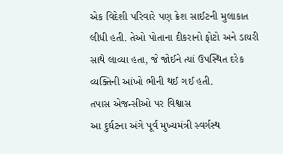એક વિદેશી પરિવારે પણ ક્રેશ સાઈટની મુલાકાત લીધી હતી. તેઓ પોતાના દીકરાનો ફોટો અને ડાયરી સાથે લાવ્યા હતા, જે જોઈને ત્યાં ઉપસ્થિત દરેક વ્યક્તિની આંખો ભીની થઈ ગઈ હતી.
તપાસ એજન્સીઓ પર વિશ્વાસ
આ દુર્ઘટના અંગે પૂર્વ મુખ્યમંત્રી સ્વર્ગસ્થ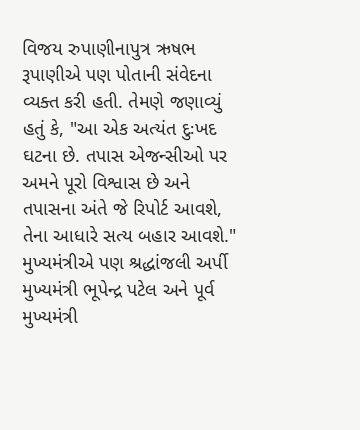વિજય રુપાણીનાપુત્ર ઋષભ રૂપાણીએ પણ પોતાની સંવેદના વ્યક્ત કરી હતી. તેમણે જણાવ્યું હતું કે, "આ એક અત્યંત દુઃખદ ઘટના છે. તપાસ એજન્સીઓ પર અમને પૂરો વિશ્વાસ છે અને તપાસના અંતે જે રિપોર્ટ આવશે, તેના આધારે સત્ય બહાર આવશે."
મુખ્યમંત્રીએ પણ શ્રદ્ધાંજલી અર્પી
મુખ્યમંત્રી ભૂપેન્દ્ર પટેલ અને પૂર્વ મુખ્યમંત્રી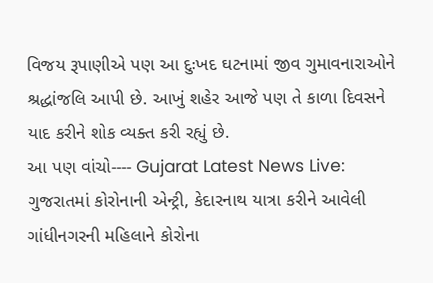વિજય રૂપાણીએ પણ આ દુઃખદ ઘટનામાં જીવ ગુમાવનારાઓને શ્રદ્ધાંજલિ આપી છે. આખું શહેર આજે પણ તે કાળા દિવસને યાદ કરીને શોક વ્યક્ત કરી રહ્યું છે.
આ પણ વાંચો---- Gujarat Latest News Live: ગુજરાતમાં કોરોનાની એન્ટ્રી, કેદારનાથ યાત્રા કરીને આવેલી ગાંધીનગરની મહિલાને કોરોના